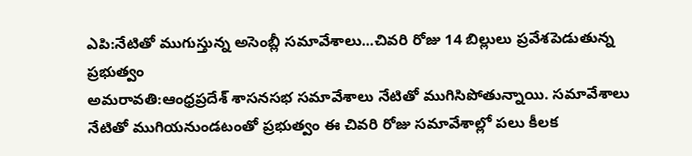ఎపి:నేటితో ముగుస్తున్న అసెంబ్లీ సమావేశాలు...చివరి రోజు 14 బిల్లులు ప్రవేశపెడుతున్న ప్రభుత్వం
అమరావతి:ఆంధ్రప్రదేశ్ శాసనసభ సమావేశాలు నేటితో ముగిసిపోతున్నాయి. సమావేశాలు నేటితో ముగియనుండటంతో ప్రభుత్వం ఈ చివరి రోజు సమావేశాల్లో పలు కీలక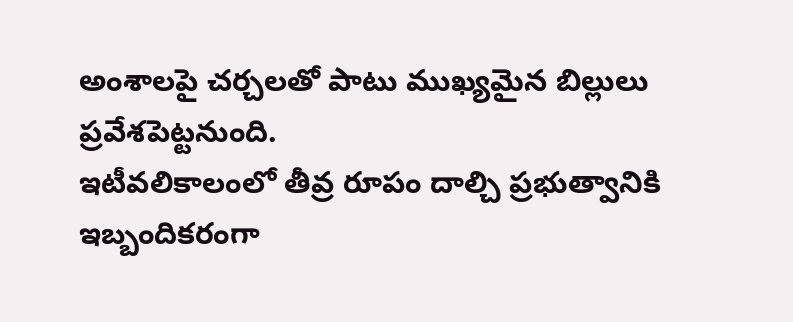అంశాలపై చర్చలతో పాటు ముఖ్యమైన బిల్లులు ప్రవేశపెట్టనుంది.
ఇటీవలికాలంలో తీవ్ర రూపం దాల్చి ప్రభుత్వానికి ఇబ్బందికరంగా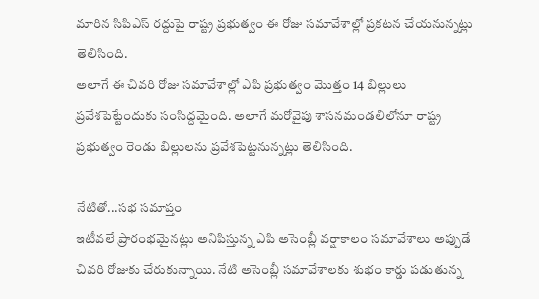మారిన సిపిఎస్ రద్దుపై రాష్ట్ర ప్రభుత్వం ఈ రోజు సమావేశాల్లో ప్రకటన చేయనున్నట్లు తెలిసింది.
అలాగే ఈ చివరి రోజు సమావేశాల్లో ఎపి ప్రభుత్వం మొత్తం 14 బిల్లులు ప్రవేశపెట్టేందుకు సంసిద్దమైంది. అలాగే మరోవైపు శాసనమండలిలోనూ రాష్ట్ర ప్రభుత్వం రెండు బిల్లులను ప్రవేశపెట్టనున్నట్లు తెలిసింది.

నేటితో...సభ సమాప్తం
ఇటీవలే ప్రారంభమైనట్లు అనిపిస్తున్న ఎపి అసెంబ్లీ వర్షాకాలం సమావేశాలు అప్పుడే చివరి రోజుకు చేరుకున్నాయి. నేటి అసెంబ్లీ సమావేశాలకు శుభం కార్డు పడుతున్న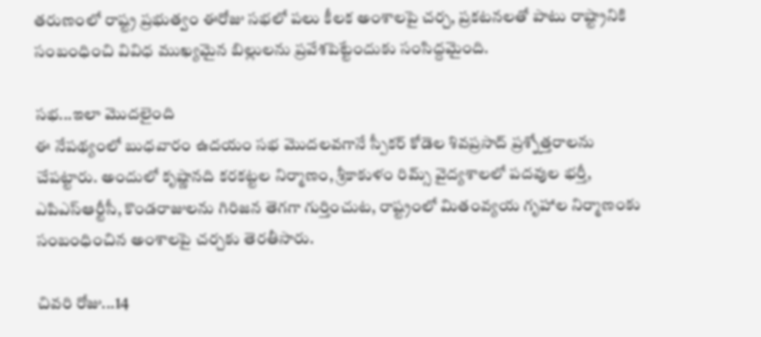తరుణంలో రాష్ట్ర ప్రభుత్వం ఈరోజు సభలో పలు కీలక అంశాలపై చర్చ, ప్రకటనలతో పాటు రాష్ట్రానికి సంబంధించి వివిధ ముఖ్యమైన బిల్లులను ప్రవేశపెట్టేందుకు సంసిద్దమైంది.

సభ...ఇలా మొదలైంది
ఈ నేపథ్యంలో బుధవారం ఉదయం సభ మొదలవగానే స్పీకర్ కోడెల శివప్రసాద్ ప్రశ్నోత్తరాలను చేపట్టారు. అందులో కృష్ణానది కరకట్టల నిర్మాణం, శ్రీకాకుళం రిమ్స్ వైద్యశాలలో పదవుల భర్తీ, ఎపిఎస్ఆర్టీసీ, కొండరాజులను గిరిజన తెగగా గుర్తించుట, రాష్ట్రంలో మితంవ్యయ గృహాల నిర్మాణంకు సంబంధించిన అంశాలపై చర్చకు తెరతీసారు.

చివరి రోజు...14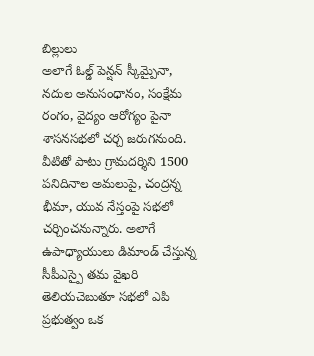బిల్లులు
అలాగే ఓల్డ్ పెన్షన్ స్కీమ్పైనా, నదుల అనుసంధానం, సంక్షేమ రంగం, వైద్యం ఆరోగ్యం పైనా శాసనసభలో చర్చ జరుగనుంది. వీటితో పాటు గ్రామదర్శిని 1500 పనిదినాల అమలుపై, చంద్రన్న భీమా, యువ నేస్తంపై సభలో చర్చించనున్నారు. అలాగే ఉపాధ్యాయులు డిమాండ్ చేస్తున్న సీపీఎస్పై తమ వైఖరి తెలియచెబుతూ సభలో ఎపి ప్రభుత్వం ఒక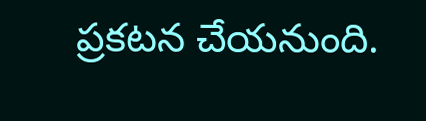ప్రకటన చేయనుంది.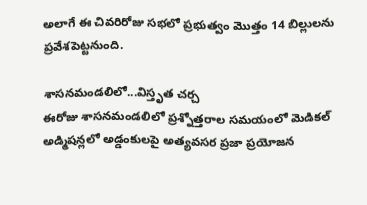అలాగే ఈ చివరిరోజు సభలో ప్రభుత్వం మొత్తం 14 బిల్లులను ప్రవేశపెట్టనుంది.

శాసనమండలిలో...విస్తృత చర్చ
ఈరోజు శాసనమండలిలో ప్రశ్నోత్తరాల సమయంలో మెడికల్ అడ్మిషన్లలో అడ్డంకులపై అత్యవసర ప్రజా ప్రయోజన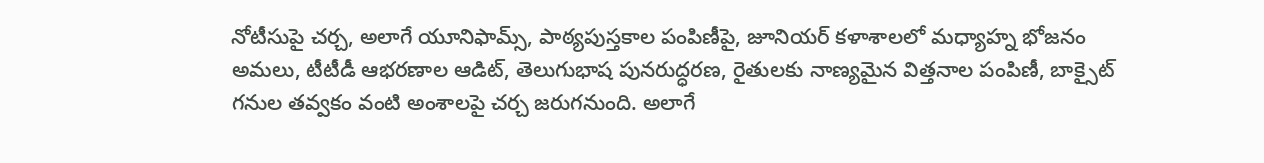నోటీసుపై చర్చ, అలాగే యూనిఫామ్స్, పాఠ్యపుస్తకాల పంపిణీపై, జూనియర్ కళాశాలలో మధ్యాహ్న భోజనం అమలు, టీటీడీ ఆభరణాల ఆడిట్, తెలుగుభాష పునరుద్ధరణ, రైతులకు నాణ్యమైన విత్తనాల పంపిణీ, బాక్సైట్ గనుల తవ్వకం వంటి అంశాలపై చర్చ జరుగనుంది. అలాగే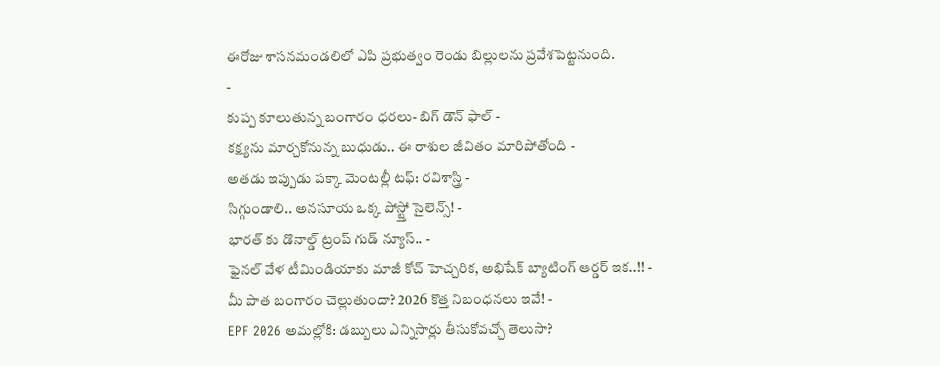ఈరోజు శాసనమండలిలో ఎపి ప్రభుత్వం రెండు బిల్లులను ప్రవేశపెట్టనుంది.
-
కుప్ప కూలుతున్న బంగారం ధరలు- బిగ్ డౌన్ ఫాల్ -
కక్ష్యను మార్చకోనున్న బుధుడు.. ఈ రాశుల జీవితం మారిపోతోంది -
అతడు ఇప్పుడు పక్కా మెంటల్లీ టఫ్: రవిశాస్త్రి -
సిగ్గుండాలి.. అనసూయ ఒక్క పోస్ట్తో సైలెన్స్! -
భారత్ కు డొనాల్డ్ ట్రంప్ గుడ్ న్యూస్.. -
ఫైనల్ వేళ టీమిండియాకు మాజీ కోచ్ హెచ్చరిక, అభిషేక్ బ్యాటింగ్ ఆర్డర్ ఇక..!! -
మీ పాత బంగారం చెల్లుతుందా? 2026 కొత్త నిబంధనలు ఇవే! -
EPF 2026 అమల్లోకి: డబ్బులు ఎన్నిసార్లు తీసుకోవచ్చో తెలుసా?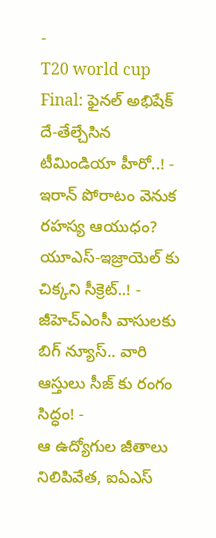-
T20 world cup Final: ఫైనల్ అభిషేక్ దే-తేల్చేసిన టీమిండియా హీరో..! -
ఇరాన్ పోరాటం వెనుక రహస్య ఆయుధం? యూఎస్-ఇజ్రాయెల్ కు చిక్కని సీక్రెట్..! -
జీహెచ్ఎంసీ వాసులకు బిగ్ న్యూస్.. వారి ఆస్తులు సీజ్ కు రంగం సిద్ధం! -
ఆ ఉద్యోగుల జీతాలు నిలిపివేత, ఐఏఎస్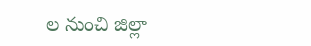ల నుంచి జిల్లా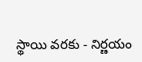స్థాయి వరకు - నిర్ణయం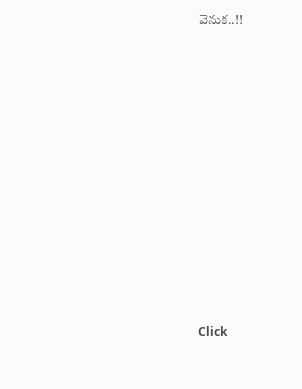వెనుక..!!












Click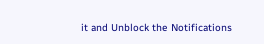it and Unblock the Notifications